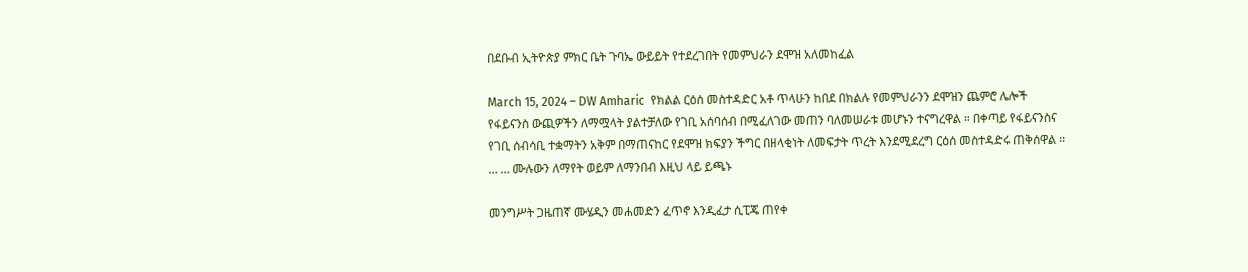በደቡብ ኢትዮጵያ ምክር ቤት ጉባኤ ውይይት የተደረገበት የመምህራን ደሞዝ አለመከፈል

March 15, 2024 – DW Amharic  የክልል ርዕሰ መስተዳድር አቶ ጥላሁን ከበደ በክልሉ የመምህራንን ደሞዝን ጨምሮ ሌሎች የፋይናንስ ውጪዎችን ለማሟላት ያልተቻለው የገቢ አሰባሰብ በሚፈለገው መጠን ባለመሠራቱ መሆኑን ተናግረዋል ። በቀጣይ የፋይናንስና የገቢ ሰብሳቢ ተቋማትን አቅም በማጠናከር የደሞዝ ክፍያን ችግር በዘላቂነት ለመፍታት ጥረት እንደሚደረግ ርዕሰ መስተዳድሩ ጠቅሰዋል ፡፡… … ሙሉውን ለማየት ወይም ለማንበብ እዚህ ላይ ይጫኑ

መንግሥት ጋዜጠኛ ሙሄዲን መሐመድን ፈጥኖ እንዲፈታ ሲፒጄ ጠየቀ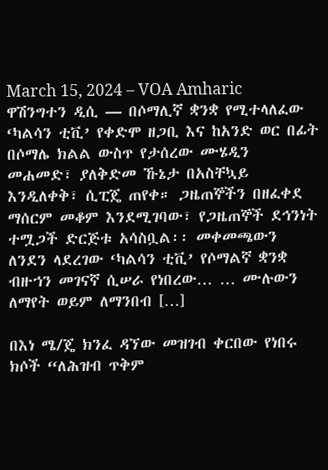March 15, 2024 – VOA Amharic  ዋሽንግተን ዲሲ — በሶማሊኛ ቋንቋ የሚተላለፈው ‘ካልሳን ቲቪ’ የቀድሞ ዘጋቢ እና ከአንድ ወር በፊት በሶማሌ ክልል ውስጥ የታሰረው ሙሄዲን መሐመድ፣ ያለቅድመ ኹኔታ በአስቸኳይ እንዲለቀቅ፣ ሲፒጄ ጠየቀ። ጋዜጠኞችን በዘፈቀደ ማሰርም መቆም እንደሚገባው፣ የጋዜጠኞች ደኅንነት ተሟጋች ድርጅቱ አሳስቧል፡፡ መቀመጫውን ለንደን ላደረገው ‘ካልሳን ቲቪ’ የሶማልኛ ቋንቋ ብዙኀን መገናኛ ሲሠራ የነበረው… … ሙሉውን ለማየት ወይም ለማንበብ […]

በእነ ሜ/ጄ ክንፈ ዳኘው መዝገብ ቀርበው የነበሩ ክሶች “ለሕዝብ ጥቅም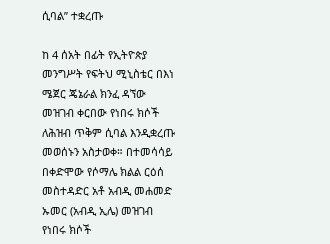ሲባል” ተቋረጡ

ከ 4 ሰአት በፊት የኢትዮጵያ መንግሥት የፍትህ ሚኒስቴር በእነ ሜጀር ጄኔራል ክንፈ ዳኘው መዝገብ ቀርበው የነበሩ ክሶች ለሕዝብ ጥቅም ሲባል እንዲቋረጡ መወሰኑን አስታወቀ። በተመሳሳይ በቀድሞው የሶማሌ ክልል ርዕሰ መስተዳድር አቶ አብዲ መሐመድ ኡመር (አብዲ ኢሌ) መዝገብ የነበሩ ክሶች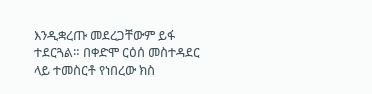እንዲቋረጡ መደረጋቸውም ይፋ ተደርጓል። በቀድሞ ርዕሰ መስተዳደር ላይ ተመስርቶ የነበረው ክስ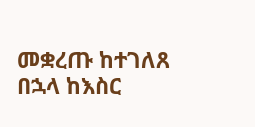መቋረጡ ከተገለጸ በኋላ ከእስር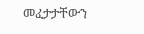መፈታታቸውን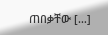ጠበቃቸው […]